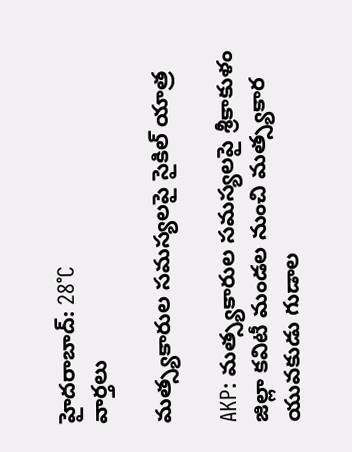హైదరాబాద్: 28°C
వార్తలు

మత్స్యకారుల సమస్యలపై సైకిల్ యాత్ర

AKP: మత్స్యకారుల సమస్యలపై శ్రీకాకుళం జిల్లా కవిటీ మండల నుంచి మత్స్యకార యువకుడు గుడాల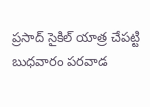ప్రసాద్ సైకిల్ యాత్ర చేపట్టి బుధవారం పరవాడ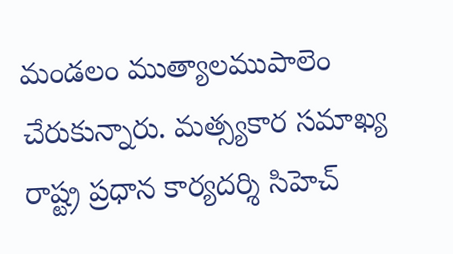మండలం ముత్యాలముపాలెం చేరుకున్నారు. మత్స్యకార సమాఖ్య రాష్ట్ర ప్రధాన కార్యదర్శి సిహెచ్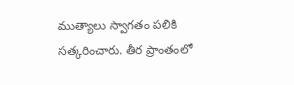ముత్యాలు స్వాగతం పలికి సత్కరించారు. తీర ప్రాంతంలో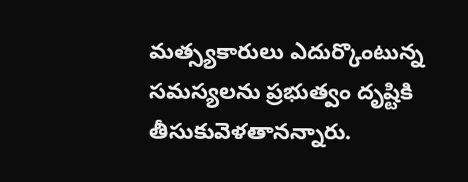మత్స్యకారులు ఎదుర్కొంటున్న సమస్యలను ప్రభుత్వం దృష్టికి తీసుకువెళతానన్నారు.